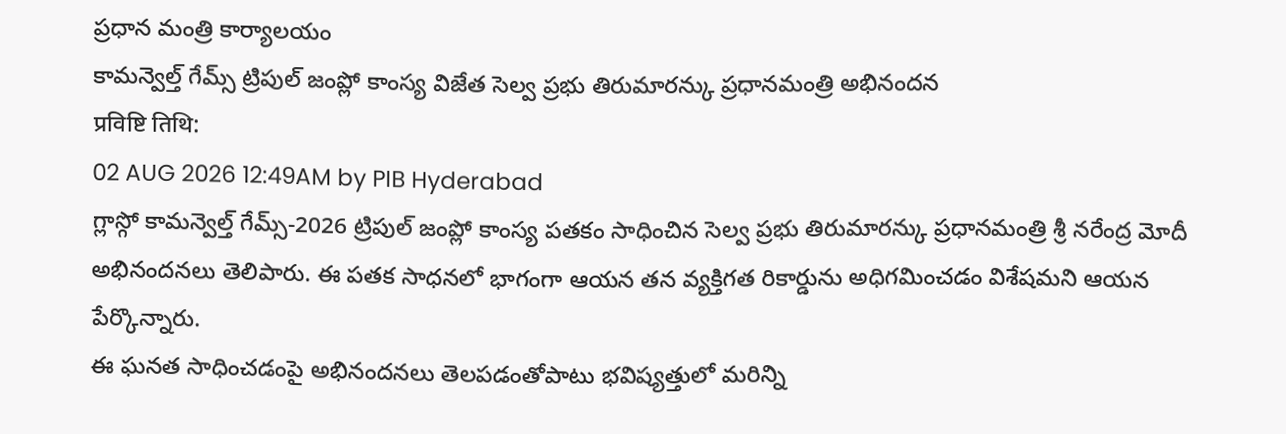ప్రధాన మంత్రి కార్యాలయం
కామన్వెల్త్ గేమ్స్ ట్రిపుల్ జంప్లో కాంస్య విజేత సెల్వ ప్రభు తిరుమారన్కు ప్రధానమంత్రి అభినందన
प्रविष्टि तिथि:
02 AUG 2026 12:49AM by PIB Hyderabad
గ్లాస్గో కామన్వెల్త్ గేమ్స్-2026 ట్రిపుల్ జంప్లో కాంస్య పతకం సాధించిన సెల్వ ప్రభు తిరుమారన్కు ప్రధానమంత్రి శ్రీ నరేంద్ర మోదీ అభినందనలు తెలిపారు. ఈ పతక సాధనలో భాగంగా ఆయన తన వ్యక్తిగత రికార్డును అధిగమించడం విశేషమని ఆయన పేర్కొన్నారు.
ఈ ఘనత సాధించడంపై అభినందనలు తెలపడంతోపాటు భవిష్యత్తులో మరిన్ని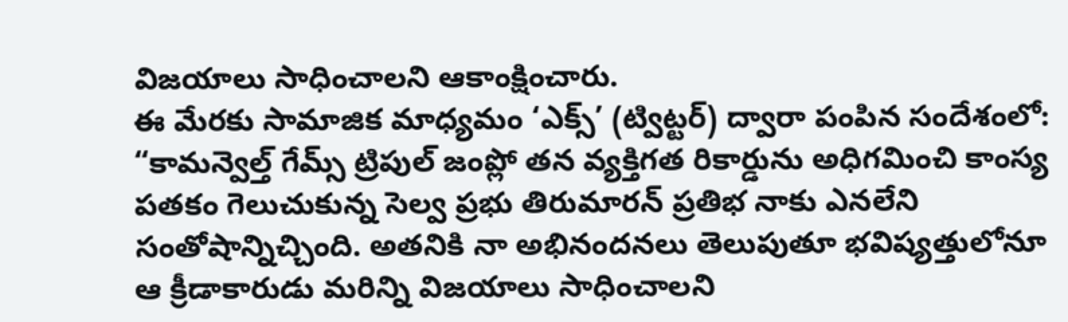విజయాలు సాధించాలని ఆకాంక్షించారు.
ఈ మేరకు సామాజిక మాధ్యమం ‘ఎక్స్’ (ట్విట్టర్) ద్వారా పంపిన సందేశంలో:
“కామన్వెల్త్ గేమ్స్ ట్రిపుల్ జంప్లో తన వ్యక్తిగత రికార్డును అధిగమించి కాంస్య పతకం గెలుచుకున్న సెల్వ ప్రభు తిరుమారన్ ప్రతిభ నాకు ఎనలేని సంతోషాన్నిచ్చింది. అతనికి నా అభినందనలు తెలుపుతూ భవిష్యత్తులోనూ ఆ క్రీడాకారుడు మరిన్ని విజయాలు సాధించాలని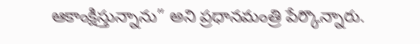ఆకాంక్షిస్తున్నాను” అని ప్రధానమంత్రి పేర్కొన్నారు.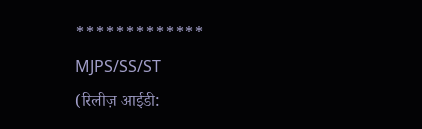*************
MJPS/SS/ST
(रिलीज़ आईडी: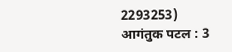2293253)
आगंतुक पटल : 3